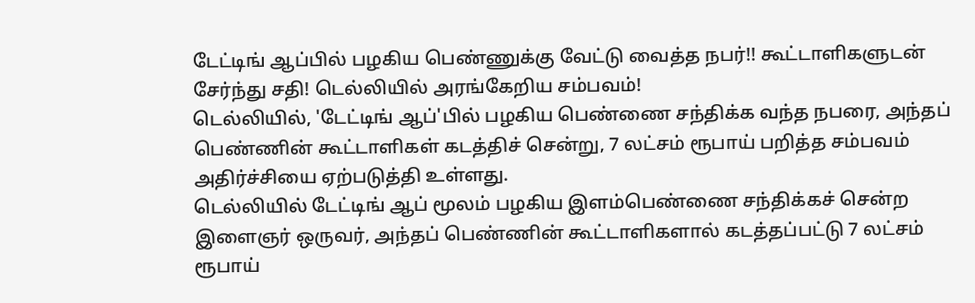டேட்டிங் ஆப்பில் பழகிய பெண்ணுக்கு வேட்டு வைத்த நபர்!! கூட்டாளிகளுடன் சேர்ந்து சதி! டெல்லியில் அரங்கேறிய சம்பவம்!
டெல்லியில், 'டேட்டிங் ஆப்'பில் பழகிய பெண்ணை சந்திக்க வந்த நபரை, அந்தப் பெண்ணின் கூட்டாளிகள் கடத்திச் சென்று, 7 லட்சம் ரூபாய் பறித்த சம்பவம் அதிர்ச்சியை ஏற்படுத்தி உள்ளது.
டெல்லியில் டேட்டிங் ஆப் மூலம் பழகிய இளம்பெண்ணை சந்திக்கச் சென்ற இளைஞர் ஒருவர், அந்தப் பெண்ணின் கூட்டாளிகளால் கடத்தப்பட்டு 7 லட்சம் ரூபாய்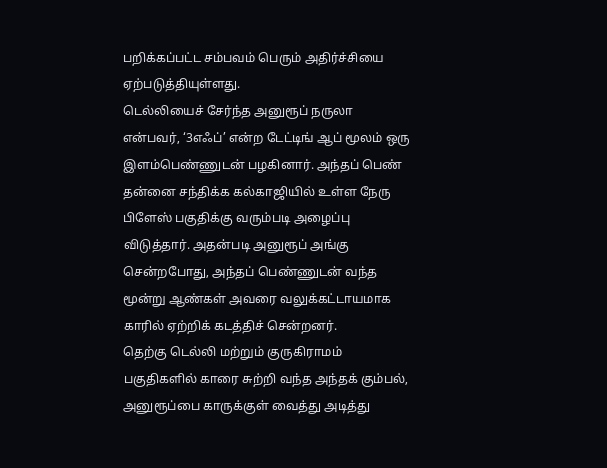பறிக்கப்பட்ட சம்பவம் பெரும் அதிர்ச்சியை ஏற்படுத்தியுள்ளது.
டெல்லியைச் சேர்ந்த அனுரூப் நருலா என்பவர், ‘3எஃப்’ என்ற டேட்டிங் ஆப் மூலம் ஒரு இளம்பெண்ணுடன் பழகினார். அந்தப் பெண் தன்னை சந்திக்க கல்காஜியில் உள்ள நேரு பிளேஸ் பகுதிக்கு வரும்படி அழைப்பு விடுத்தார். அதன்படி அனுரூப் அங்கு சென்றபோது, அந்தப் பெண்ணுடன் வந்த மூன்று ஆண்கள் அவரை வலுக்கட்டாயமாக காரில் ஏற்றிக் கடத்திச் சென்றனர்.
தெற்கு டெல்லி மற்றும் குருகிராமம் பகுதிகளில் காரை சுற்றி வந்த அந்தக் கும்பல், அனுரூப்பை காருக்குள் வைத்து அடித்து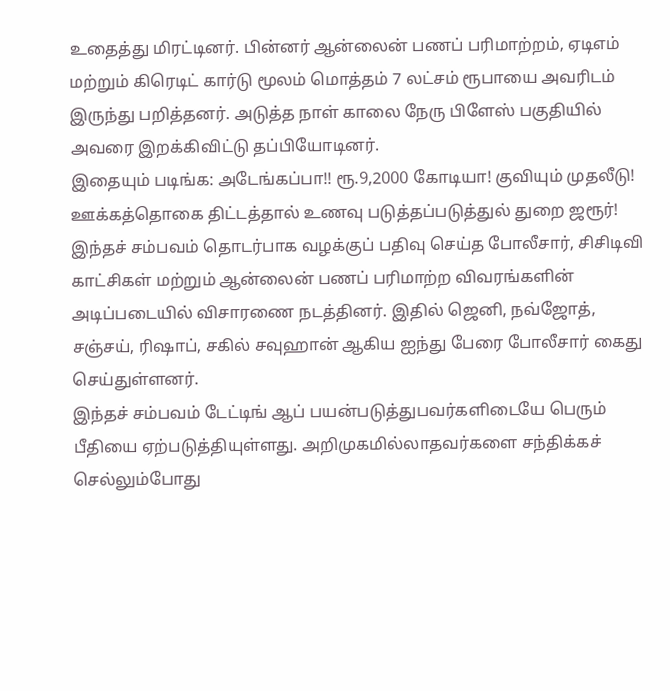உதைத்து மிரட்டினர். பின்னர் ஆன்லைன் பணப் பரிமாற்றம், ஏடிஎம் மற்றும் கிரெடிட் கார்டு மூலம் மொத்தம் 7 லட்சம் ரூபாயை அவரிடம் இருந்து பறித்தனர். அடுத்த நாள் காலை நேரு பிளேஸ் பகுதியில் அவரை இறக்கிவிட்டு தப்பியோடினர்.
இதையும் படிங்க: அடேங்கப்பா!! ரூ.9,2000 கோடியா! குவியும் முதலீடு! ஊக்கத்தொகை திட்டத்தால் உணவு படுத்தப்படுத்துல் துறை ஜரூர்!
இந்தச் சம்பவம் தொடர்பாக வழக்குப் பதிவு செய்த போலீசார், சிசிடிவி காட்சிகள் மற்றும் ஆன்லைன் பணப் பரிமாற்ற விவரங்களின் அடிப்படையில் விசாரணை நடத்தினர். இதில் ஜெனி, நவ்ஜோத், சஞ்சய், ரிஷாப், சகில் சவுஹான் ஆகிய ஐந்து பேரை போலீசார் கைது செய்துள்ளனர்.
இந்தச் சம்பவம் டேட்டிங் ஆப் பயன்படுத்துபவர்களிடையே பெரும் பீதியை ஏற்படுத்தியுள்ளது. அறிமுகமில்லாதவர்களை சந்திக்கச் செல்லும்போது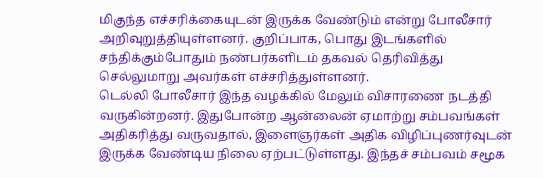மிகுந்த எச்சரிக்கையுடன் இருக்க வேண்டும் என்று போலீசார் அறிவுறுத்தியுள்ளனர். குறிப்பாக, பொது இடங்களில் சந்திக்கும்போதும் நண்பர்களிடம் தகவல் தெரிவித்து செல்லுமாறு அவர்கள் எச்சரித்துள்ளனர்.
டெல்லி போலீசார் இந்த வழக்கில் மேலும் விசாரணை நடத்தி வருகின்றனர். இதுபோன்ற ஆன்லைன் ஏமாற்று சம்பவங்கள் அதிகரித்து வருவதால், இளைஞர்கள் அதிக விழிப்புணர்வுடன் இருக்க வேண்டிய நிலை ஏற்பட்டுள்ளது. இந்தச் சம்பவம் சமூக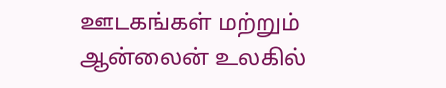ஊடகங்கள் மற்றும் ஆன்லைன் உலகில்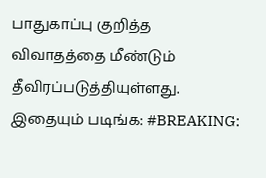பாதுகாப்பு குறித்த விவாதத்தை மீண்டும் தீவிரப்படுத்தியுள்ளது.
இதையும் படிங்க: #BREAKING: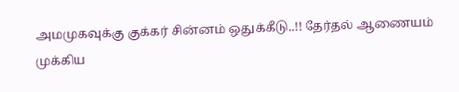அமமுகவுக்கு குக்கர் சின்னம் ஒதுக்கீடு..!! தேர்தல் ஆணையம் முக்கிய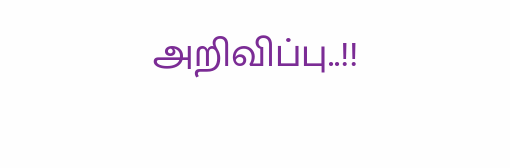அறிவிப்பு..!!